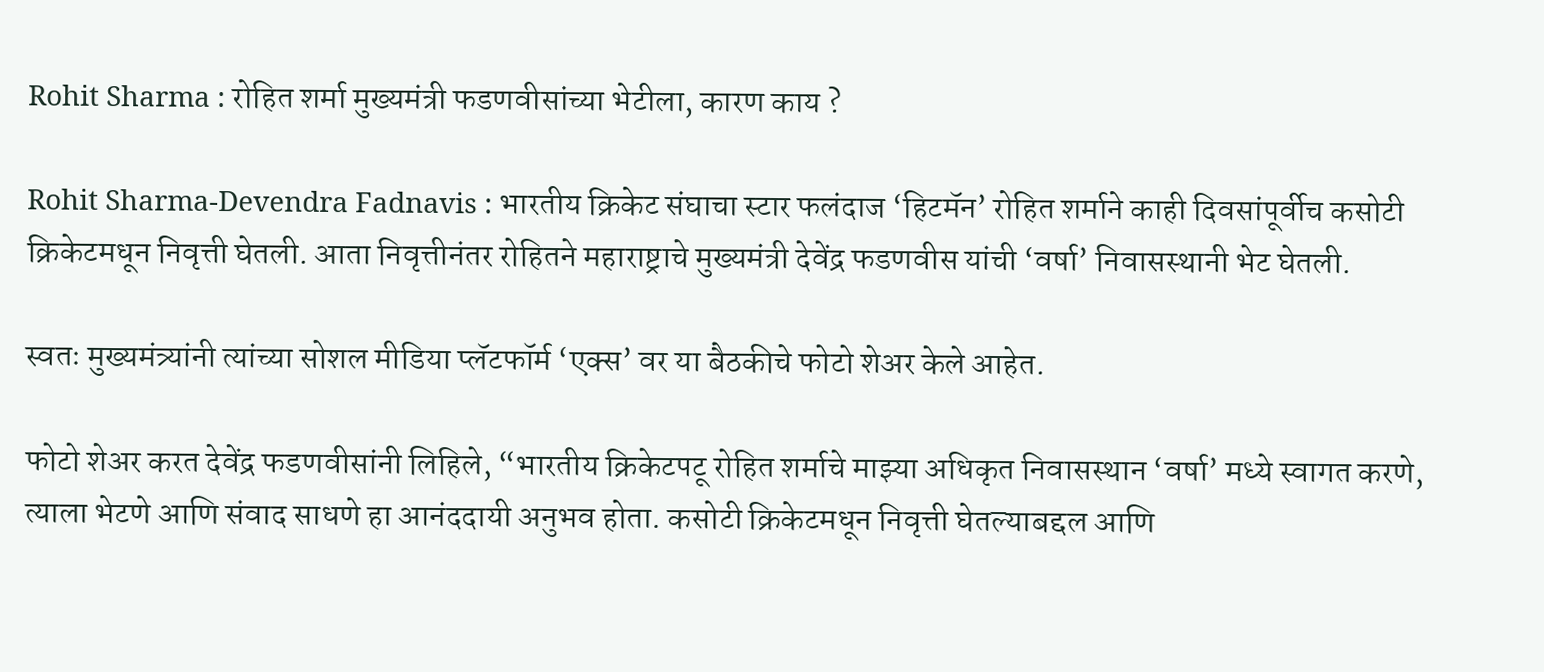Rohit Sharma : रोहित शर्मा मुख्यमंत्री फडणवीसांच्या भेटीला, कारण काय ?

Rohit Sharma-Devendra Fadnavis : भारतीय क्रिकेट संघाचा स्टार फलंदाज ‘हिटमॅन’ रोहित शर्माने काही दिवसांपूर्वीच कसोटी क्रिकेटमधून निवृत्ती घेतली. आता निवृत्तीनंतर रोहितने महाराष्ट्राचे मुख्यमंत्री देवेंद्र फडणवीस यांची ‘वर्षा’ निवासस्थानी भेट घेतली.

स्वतः मुख्यमंत्र्यांनी त्यांच्या सोशल मीडिया प्लॅटफॉर्म ‘एक्स’ वर या बैठकीचे फोटो शेअर केले आहेत.

फोटो शेअर करत देवेंद्र फडणवीसांनी लिहिले, “भारतीय क्रिकेटपटू रोहित शर्माचे माझ्या अधिकृत निवासस्थान ‘वर्षा’ मध्ये स्वागत करणे, त्याला भेटणे आणि संवाद साधणे हा आनंददायी अनुभव होता. कसोटी क्रिकेटमधून निवृत्ती घेतल्याबद्दल आणि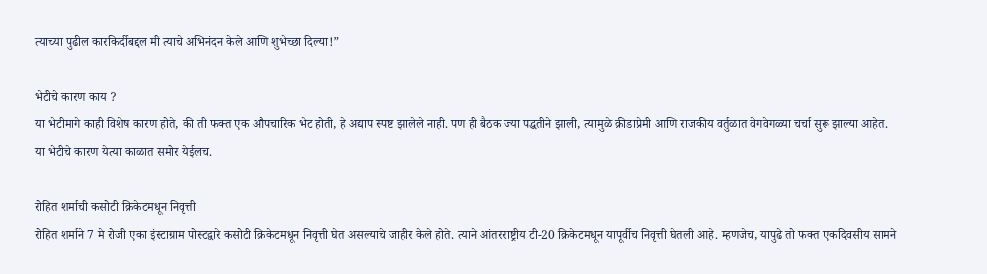त्याच्या पुढील कारकिर्दीबद्दल मी त्याचे अभिनंदन केले आणि शुभेच्छा दिल्या!”

भेटीचे कारण काय ?
या भेटीमागे काही विशेष कारण होते, की ती फक्त एक औपचारिक भेट होती, हे अद्याप स्पष्ट झालेले नाही. पण ही बैठक ज्या पद्धतीने झाली, त्यामुळे क्रीडाप्रेमी आणि राजकीय वर्तुळात वेगवेगळ्या चर्चा सुरू झाल्या आहेत. या भेटीचे कारण येत्या काळात समोर येईलच.

रोहित शर्माची कसोटी क्रिकेटमधून निवृत्ती
रोहित शर्माने 7 मे रोजी एका इंस्टाग्राम पोस्टद्वारे कसोटी क्रिकेटमधून निवृत्ती घेत असल्याचे जाहीर केले होते. त्याने आंतरराष्ट्रीय टी-20 क्रिकेटमधून यापूर्वीच निवृत्ती घेतली आहे. म्हणजेच, यापुढे तो फक्त एकदिवसीय सामने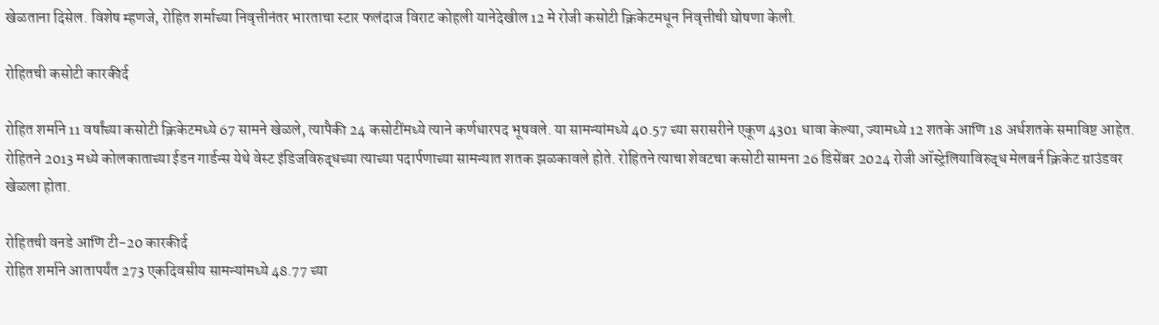खेळताना दिसेल. विशेष म्हणजे, रोहित शर्माच्या निवृत्तीनंतर भारताचा स्टार फलंदाज विराट कोहली यानेदेखील 12 मे रोजी कसोटी क्रिकेटमधून निवृत्तीची घोषणा केली.

रोहितची कसोटी कारकीर्द

रोहित शर्माने 11 वर्षांच्या कसोटी क्रिकेटमध्ये 67 सामने खेळले, त्यापैकी 24 कसोटींमध्ये त्याने कर्णधारपद भूषवले. या सामन्यांमध्ये 40.57 च्या सरासरीने एकूण 4301 धावा केल्या, ज्यामध्ये 12 शतके आणि 18 अर्धशतके समाविष्ट आहेत. रोहितने 2013 मध्ये कोलकाताच्या ईडन गार्डन्स येथे वेस्ट इंडिजविरुद्धच्या त्याच्या पदार्पणाच्या सामन्यात शतक झळकावले होते. रोहितने त्याचा शेवटचा कसोटी सामना 26 डिसेंबर 2024 रोजी ऑस्ट्रेलियाविरुद्ध मेलबर्न क्रिकेट ग्राउंडवर खेळला होता.

रोहितची वनडे आणि टी-20 कारकीर्द
रोहित शर्माने आतापर्यंत 273 एकदिवसीय सामन्यांमध्ये 48.77 च्या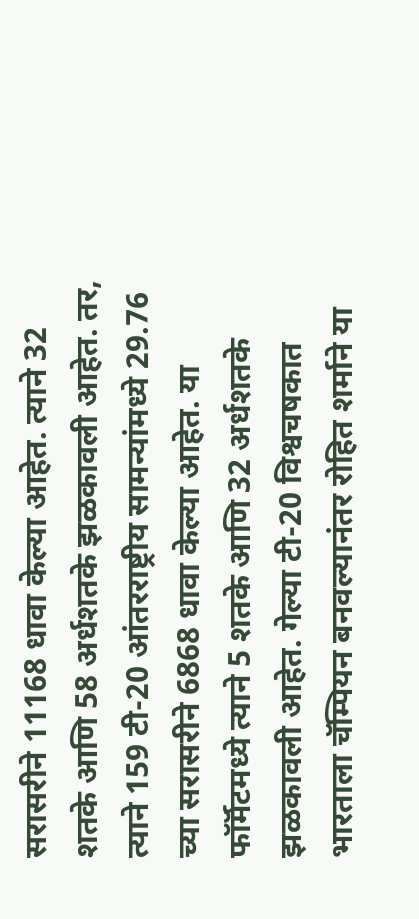सरासरीने 11168 धावा केल्या आहेत. त्याने 32 शतके आणि 58 अर्धशतके झळकावली आहेत. तर, त्याने 159 टी-20 आंतरराष्ट्रीय सामन्यांमध्ये 29.76 च्या सरासरीने 6868 धावा केल्या आहेत. या फॉर्मॅटमध्ये त्याने 5 शतके आणि 32 अर्धशतके झळकावली आहेत. गेल्या टी-20 विश्वचषकात भारताला चॅम्पियन बनवल्यानंतर रोहित शर्माने या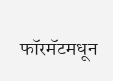फॉरमॅटमधून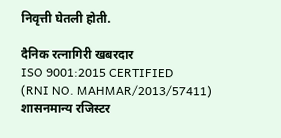निवृत्ती घेतली होती.

दैनिक रत्नागिरी खबरदार
ISO 9001:2015 CERTIFIED
(RNI NO. MAHMAR/2013/57411)
शासनमान्य रजिस्टर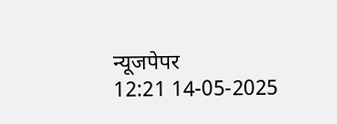न्यूजपेपर
12:21 14-05-2025